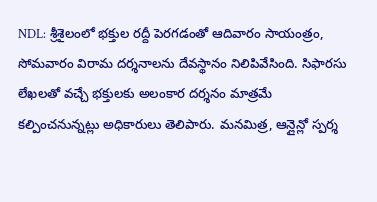NDL: శ్రీశైలంలో భక్తుల రద్దీ పెరగడంతో ఆదివారం సాయంత్రం, సోమవారం విరామ దర్శనాలను దేవస్థానం నిలిపివేసింది. సిఫారసు లేఖలతో వచ్చే భక్తులకు అలంకార దర్శనం మాత్రమే కల్పించనున్నట్లు అధికారులు తెలిపారు. మనమిత్ర, ఆన్లైన్లో స్పర్శ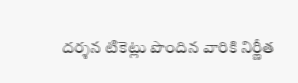దర్శన టికెట్లు పొందిన వారికి నిర్ణీత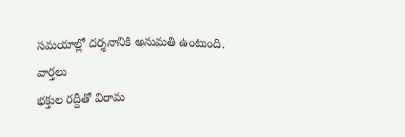సమయాల్లో దర్శనానికి అనుమతి ఉంటుంది.
వార్తలు
భక్తుల రద్దీతో విరామ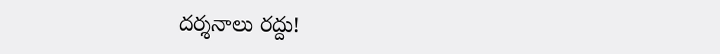దర్శనాలు రద్దు!